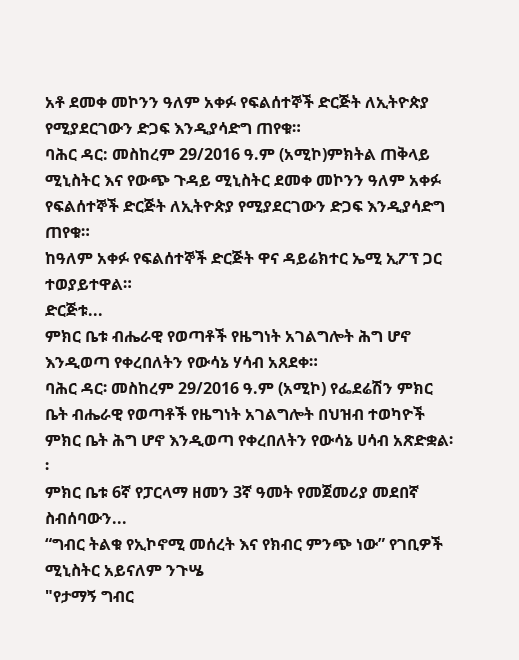አቶ ደመቀ መኮንን ዓለም አቀፉ የፍልሰተኞች ድርጅት ለኢትዮጵያ የሚያደርገውን ድጋፍ እንዲያሳድግ ጠየቁ።
ባሕር ዳር: መስከረም 29/2016 ዓ.ም (አሚኮ)ምክትል ጠቅላይ ሚኒስትር እና የውጭ ጉዳይ ሚኒስትር ደመቀ መኮንን ዓለም አቀፉ የፍልሰተኞች ድርጅት ለኢትዮጵያ የሚያደርገውን ድጋፍ እንዲያሳድግ ጠየቁ።
ከዓለም አቀፉ የፍልሰተኞች ድርጅት ዋና ዳይሬክተር ኤሚ ኢፖፕ ጋር ተወያይተዋል።
ድርጅቱ...
ምክር ቤቱ ብሔራዊ የወጣቶች የዜግነት አገልግሎት ሕግ ሆኖ እንዲወጣ የቀረበለትን የውሳኔ ሃሳብ አጸደቀ።
ባሕር ዳር፡ መስከረም 29/2016 ዓ.ም (አሚኮ) የፌደሬሽን ምክር ቤት ብሔራዊ የወጣቶች የዜግነት አገልግሎት በህዝብ ተወካዮች ምክር ቤት ሕግ ሆኖ እንዲወጣ የቀረበለትን የውሳኔ ሀሳብ አጽድቋል፡፡
ምክር ቤቱ 6ኛ የፓርላማ ዘመን 3ኛ ዓመት የመጀመሪያ መደበኛ ስብሰባውን...
“ግብር ትልቁ የኢኮኖሚ መሰረት እና የክብር ምንጭ ነው” የገቢዎች ሚኒስትር አይናለም ንጉሤ
"የታማኝ ግብር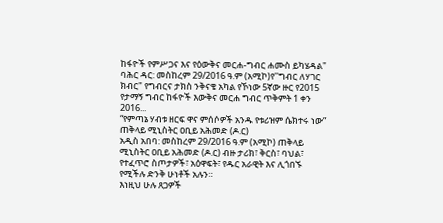ከፋዮች የምሥጋና እና የዕውቅና መርሐ-ግብር ሐሙስ ይካሄዳል"
ባሕር ዳር: መስከረም 29/2016 ዓ.ም (አሚኮ)የ''ግብር ለሃገር ክብር" የግብርና ታክስ ንቅናቄ አካል የኾነው 5ኛው ዙር የ2015 የታማኝ ግብር ከፋዮች እውቅና መርሐ ግብር ጥቅምት 1 ቀን 2016...
“የምጣኔ ሃብቱ ዘርፍ ዋና ምሰሶዎች አንዱ የቱሪዝም ሴክተሩ ነው” ጠቅላይ ሚኒስትር ዐቢይ አሕመድ (ዶ.ር)
አዲስ አበባ: መስከረም 29/2016 ዓ.ም (አሚኮ) ጠቅላይ ሚኒስትር ዐቢይ አሕመድ (ዶ.ር) ብዙ ታሪክ፣ ቅርስ፣ ባህል፣ የተፈጥሮ ስጦታዎች፣ አዕዋፍት፣ የዱር አራዊት እና ሊጎበኙ የሚችሉ ድንቅ ሁነቶች አሉን።
እነዚህ ሁሉ ጸጋዎች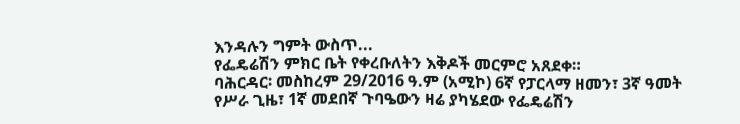እንዳሉን ግምት ውስጥ...
የፌዴሬሽን ምክር ቤት የቀረቡለትን እቅዶች መርምሮ አጸደቀ።
ባሕርዳር፡ መስከረም 29/2016 ዓ.ም (አሚኮ) 6ኛ የፓርላማ ዘመን፣ 3ኛ ዓመት የሥራ ጊዜ፣ 1ኛ መደበኛ ጉባዔውን ዛሬ ያካሄደው የፌዴሬሽን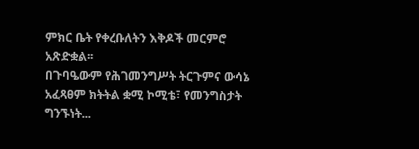ምክር ቤት የቀረቡለትን እቅዶች መርምሮ አጽድቋል፡፡
በጉባዔውም የሕገመንግሥት ትርጉምና ውሳኔ አፈጻፀም ክትትል ቋሚ ኮሚቴ፣ የመንግስታት ግንኙነት...